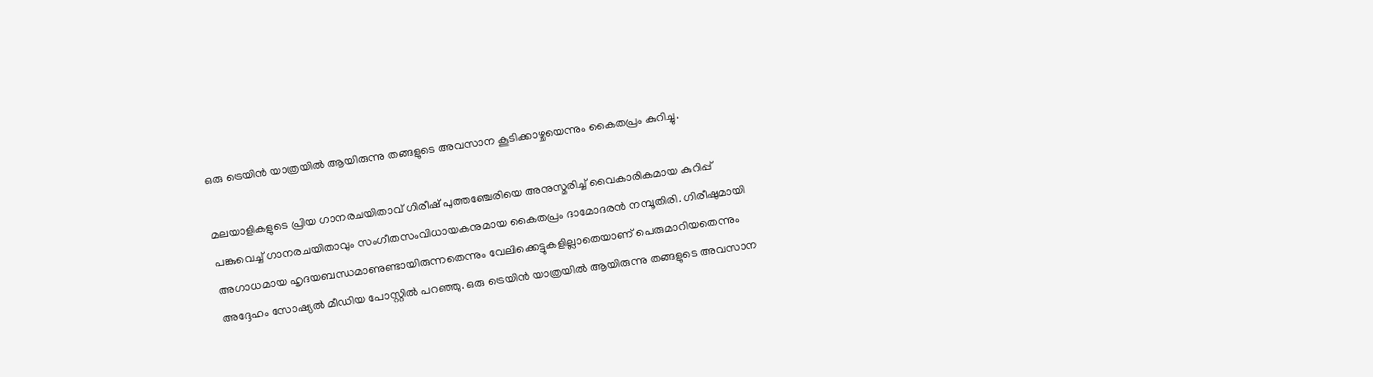ഒരു ട്രെയിൻ യാത്രയിൽ ആയിരുന്നു തങ്ങളുടെ അവസാന കൂടിക്കാഴ്ചയെന്നും കൈതപ്രം കുറിച്ചു.

മലയാളികളുടെ പ്രിയ ഗാനരചയിതാവ് ഗിരീഷ് പുത്തഞ്ചേരിയെ അനുസ്മരിച്ച് വൈകാരികമായ കുറിപ്പ് പങ്കുവെച്ച് ഗാനരചയിതാവും സംഗീതസംവിധായകനുമായ കൈതപ്രം ദാമോദരൻ നമ്പൂതിരി. ഗിരീഷുമായി അഗാധമായ ഹൃദയബന്ധമാണുണ്ടായിരുന്നതെന്നും വേലിക്കെട്ടുകളില്ലാതെയാണ് പെരുമാറിയതെന്നും അദ്ദേഹം സോഷ്യൽ മീഡിയ പോസ്റ്റിൽ പറഞ്ഞു. ഒരു ട്രെയിൻ യാത്രയിൽ ആയിരുന്നു തങ്ങളുടെ അവസാന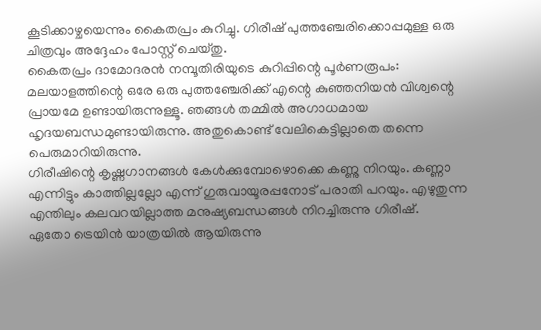കൂടിക്കാഴ്ചയെന്നും കൈതപ്രം കുറിച്ചു. ഗിരീഷ് പുത്തഞ്ചേരിക്കൊപ്പമുള്ള ഒരു ചിത്രവും അദ്ദേഹം പോസ്റ്റ് ചെയ്തു.
കൈതപ്രം ദാമോദരൻ നമ്പൂതിരിയുടെ കുറിപ്പിന്റെ പൂർണരൂപം:
മലയാളത്തിന്റെ ഒരേ ഒരു പുത്തഞ്ചേരിക്ക് എന്റെ കുഞ്ഞനിയൻ വിശ്വന്റെ പ്രായമേ ഉണ്ടായിരുന്നുള്ളൂ. ഞങ്ങൾ തമ്മിൽ അഗാധമായ ഹൃദയബന്ധമുണ്ടായിരുന്നു. അതുകൊണ്ട് വേലികെട്ടില്ലാതെ തന്നെ പെരുമാറിയിരുന്നു.
ഗിരീഷിന്റെ കൃഷ്ണഗാനങ്ങൾ കേൾക്കുമ്പോഴൊക്കെ കണ്ണു നിറയും. കണ്ണാ എന്നിട്ടും കാത്തില്ലല്ലോ എന്ന് ഗുരുവായൂരപ്പനോട് പരാതി പറയും. എഴുതുന്ന എന്തിലും കലവറയില്ലാത്ത മനുഷ്യബന്ധങ്ങൾ നിറച്ചിരുന്നു ഗിരീഷ്.
ഏതോ ട്രെയിൻ യാത്രയിൽ ആയിരുന്നു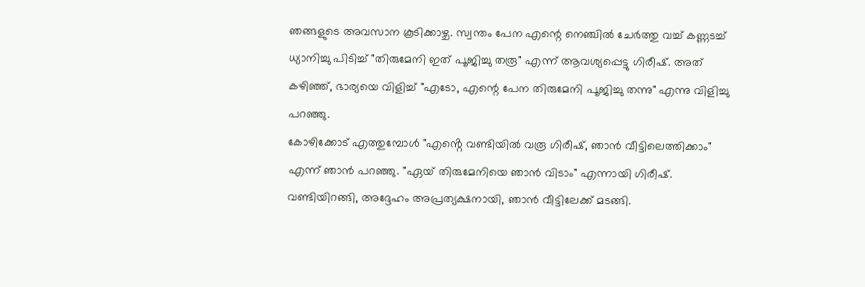ഞങ്ങളുടെ അവസാന കൂടിക്കാഴ്ച. സ്വന്തം പേന എന്റെ നെഞ്ചിൽ ചേർത്തു വച്ച് കണ്ണടച്ച് ധ്യാനിച്ചു പിടിച്ച് "തിരുമേനി ഇത് പൂജിച്ചു തരൂ" എന്ന് ആവശ്യപ്പെട്ടു ഗിരീഷ്. അത് കഴിഞ്ഞ്, ഭാര്യയെ വിളിച്ച് "എടോ, എന്റെ പേന തിരുമേനി പൂജിച്ചു തന്നു" എന്നു വിളിച്ചു പറഞ്ഞു.
കോഴിക്കോട് എത്തുമ്പോൾ "എൻ്റെ വണ്ടിയിൽ വരൂ ഗിരീഷ്, ഞാൻ വീട്ടിലെത്തിക്കാം" എന്ന് ഞാൻ പറഞ്ഞു. "ഏയ് തിരുമേനിയെ ഞാൻ വിടാം" എന്നായി ഗിരീഷ്.
വണ്ടിയിറങ്ങി, അദ്ദേഹം അപ്രത്യക്ഷനായി, ഞാൻ വീട്ടിലേക്ക് മടങ്ങി.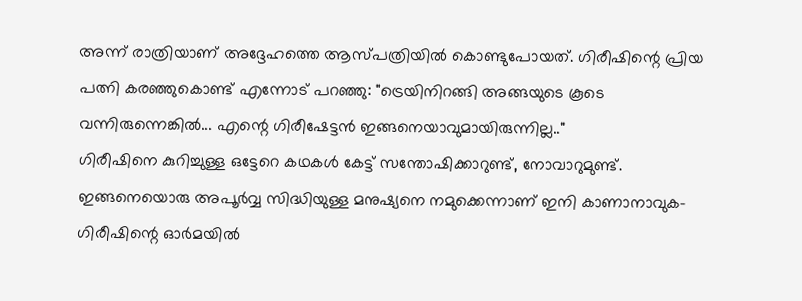അന്ന് രാത്രിയാണ് അദ്ദേഹത്തെ ആസ്പത്രിയിൽ കൊണ്ടുപോയത്. ഗിരീഷിന്റെ പ്രിയ പത്നി കരഞ്ഞുകൊണ്ട് എന്നോട് പറഞ്ഞു: "ട്രെയിനിറങ്ങി അങ്ങയുടെ കൂടെ വന്നിരുന്നെങ്കിൽ... എന്റെ ഗിരീഷേട്ടൻ ഇങ്ങനെയാവുമായിരുന്നില്ല.."
ഗിരീഷിനെ കുറിച്ചുള്ള ഒട്ടേറെ കഥകൾ കേട്ട് സന്തോഷിക്കാറുണ്ട്, നോവാറുമുണ്ട്. ഇങ്ങനെയൊരു അപൂർവ്വ സിദ്ധിയുള്ള മനുഷ്യനെ നമുക്കെന്നാണ് ഇനി കാണാനാവുക- ഗിരീഷിന്റെ ഓർമയിൽ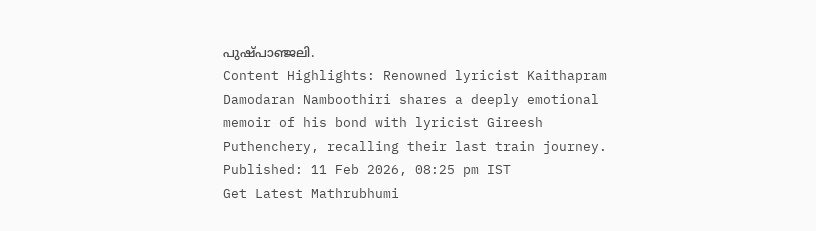പുഷ്പാഞ്ജലി.
Content Highlights: Renowned lyricist Kaithapram Damodaran Namboothiri shares a deeply emotional memoir of his bond with lyricist Gireesh Puthenchery, recalling their last train journey.
Published: 11 Feb 2026, 08:25 pm IST
Get Latest Mathrubhumi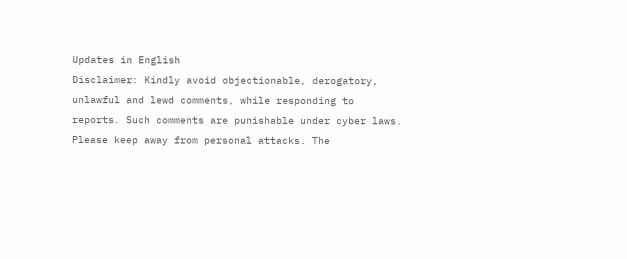Updates in English
Disclaimer: Kindly avoid objectionable, derogatory, unlawful and lewd comments, while responding to reports. Such comments are punishable under cyber laws. Please keep away from personal attacks. The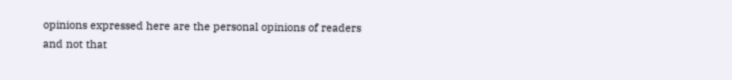opinions expressed here are the personal opinions of readers and not that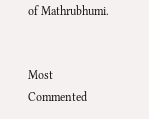of Mathrubhumi.


Most Commented